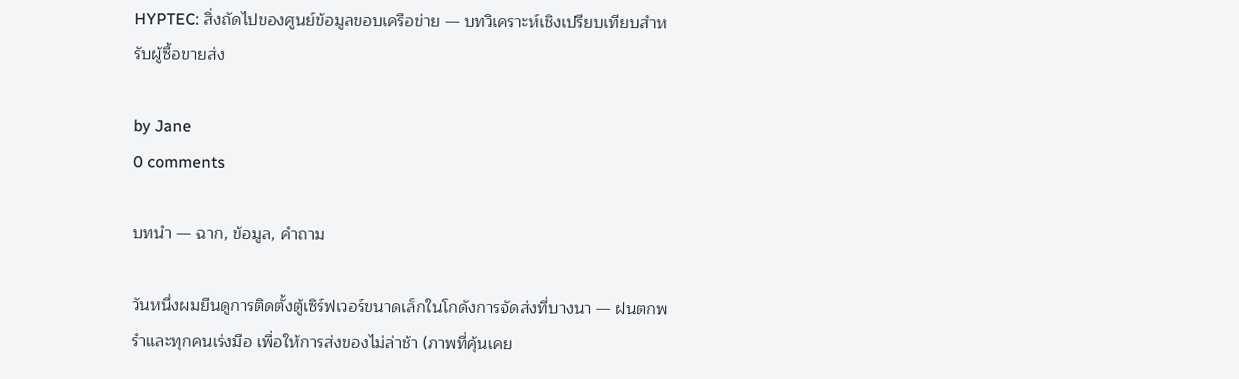HYPTEC: สิ่งถัดไปของศูนย์ข้อมูลขอบเครือข่าย — บทวิเคราะห์เชิงเปรียบเทียบสำหรับผู้ซื้อขายส่ง

by Jane
0 comments

บทนำ — ฉาก, ข้อมูล, คำถาม

วันหนึ่งผมยืนดูการติดตั้งตู้เซิร์ฟเวอร์ขนาดเล็กในโกดังการจัดส่งที่บางนา — ฝนตกพรำและทุกคนเร่งมือ เพื่อให้การส่งของไม่ล่าช้า (ภาพที่คุ้นเคย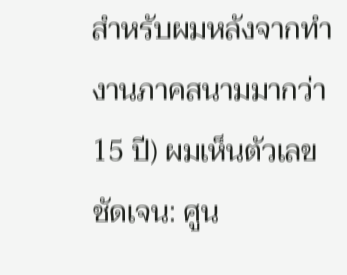สำหรับผมหลังจากทำงานภาคสนามมากว่า 15 ปี) ผมเห็นตัวเลขชัดเจน: ศูน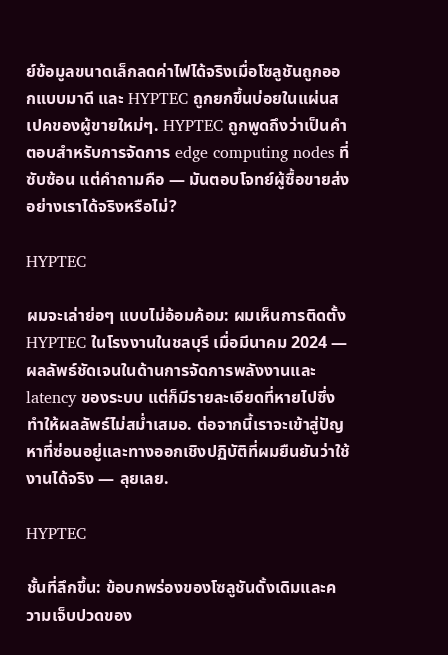ย์ข้อมูลขนาดเล็กลดค่าไฟได้จริงเมื่อโซลูชันถูกออกแบบมาดี และ HYPTEC ถูกยกขึ้นบ่อยในแผ่นสเปคของผู้ขายใหม่ๆ. HYPTEC ถูกพูดถึงว่าเป็นคำตอบสำหรับการจัดการ edge computing nodes ที่ซับซ้อน แต่คำถามคือ — มันตอบโจทย์ผู้ซื้อขายส่งอย่างเราได้จริงหรือไม่?

HYPTEC

ผมจะเล่าย่อๆ แบบไม่อ้อมค้อม: ผมเห็นการติดตั้ง HYPTEC ในโรงงานในชลบุรี เมื่อมีนาคม 2024 — ผลลัพธ์ชัดเจนในด้านการจัดการพลังงานและ latency ของระบบ แต่ก็มีรายละเอียดที่หายไปซึ่งทำให้ผลลัพธ์ไม่สม่ำเสมอ. ต่อจากนี้เราจะเข้าสู่ปัญหาที่ซ่อนอยู่และทางออกเชิงปฏิบัติที่ผมยืนยันว่าใช้งานได้จริง — ลุยเลย.

HYPTEC

ชั้นที่ลึกขึ้น: ข้อบกพร่องของโซลูชันดั้งเดิมและความเจ็บปวดของ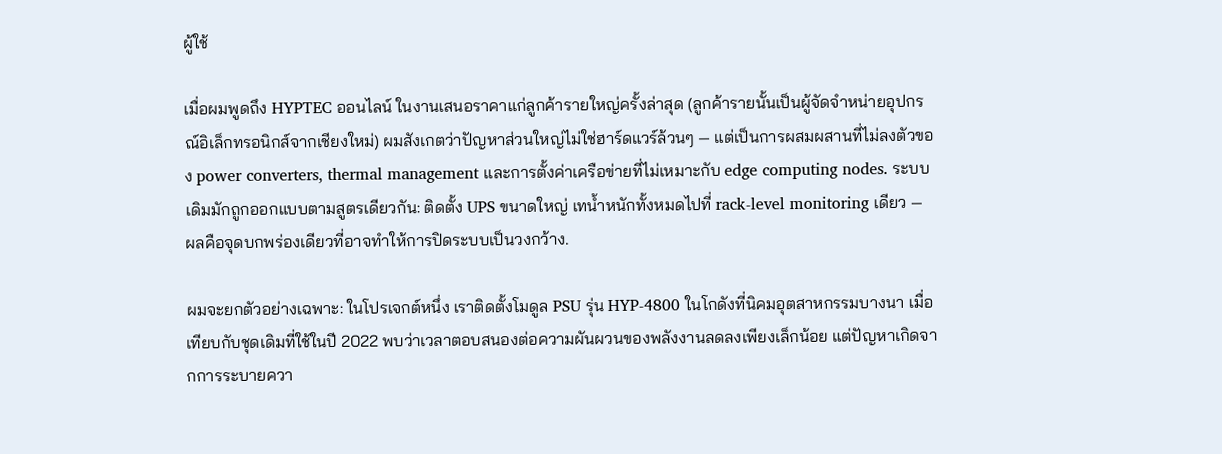ผู้ใช้

เมื่อผมพูดถึง HYPTEC ออนไลน์ ในงานเสนอราคาแก่ลูกค้ารายใหญ่ครั้งล่าสุด (ลูกค้ารายนั้นเป็นผู้จัดจำหน่ายอุปกรณ์อิเล็กทรอนิกส์จากเชียงใหม่) ผมสังเกตว่าปัญหาส่วนใหญ่ไม่ใช่ฮาร์ดแวร์ล้วนๆ — แต่เป็นการผสมผสานที่ไม่ลงตัวของ power converters, thermal management และการตั้งค่าเครือข่ายที่ไม่เหมาะกับ edge computing nodes. ระบบเดิมมักถูกออกแบบตามสูตรเดียวกัน: ติดตั้ง UPS ขนาดใหญ่ เทน้ำหนักทั้งหมดไปที่ rack-level monitoring เดียว — ผลคือจุดบกพร่องเดียวที่อาจทำให้การปิดระบบเป็นวงกว้าง.

ผมจะยกตัวอย่างเฉพาะ: ในโปรเจกต์หนึ่ง เราติดตั้งโมดูล PSU รุ่น HYP-4800 ในโกดังที่นิคมอุตสาหกรรมบางนา เมื่อเทียบกับชุดเดิมที่ใช้ในปี 2022 พบว่าเวลาตอบสนองต่อความผันผวนของพลังงานลดลงเพียงเล็กน้อย แต่ปัญหาเกิดจากการระบายควา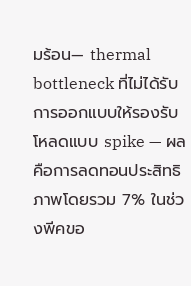มร้อน— thermal bottleneck ที่ไม่ได้รับการออกแบบให้รองรับโหลดแบบ spike — ผลคือการลดทอนประสิทธิภาพโดยรวม 7% ในช่วงพีคขอ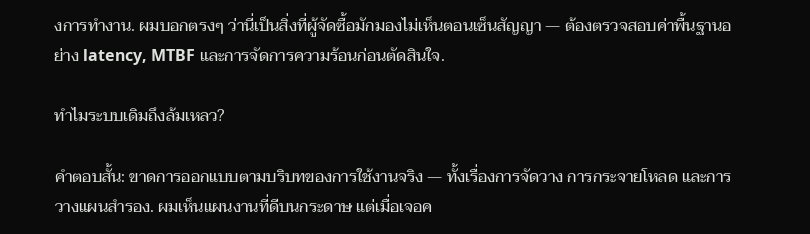งการทำงาน. ผมบอกตรงๆ ว่านี่เป็นสิ่งที่ผู้จัดซื้อมักมองไม่เห็นตอนเซ็นสัญญา — ต้องตรวจสอบค่าพื้นฐานอย่าง latency, MTBF และการจัดการความร้อนก่อนตัดสินใจ.

ทำไมระบบเดิมถึงล้มเหลว?

คำตอบสั้น: ขาดการออกแบบตามบริบทของการใช้งานจริง — ทั้งเรื่องการจัดวาง การกระจายโหลด และการวางแผนสำรอง. ผมเห็นแผนงานที่ดีบนกระดาษ แต่เมื่อเจอค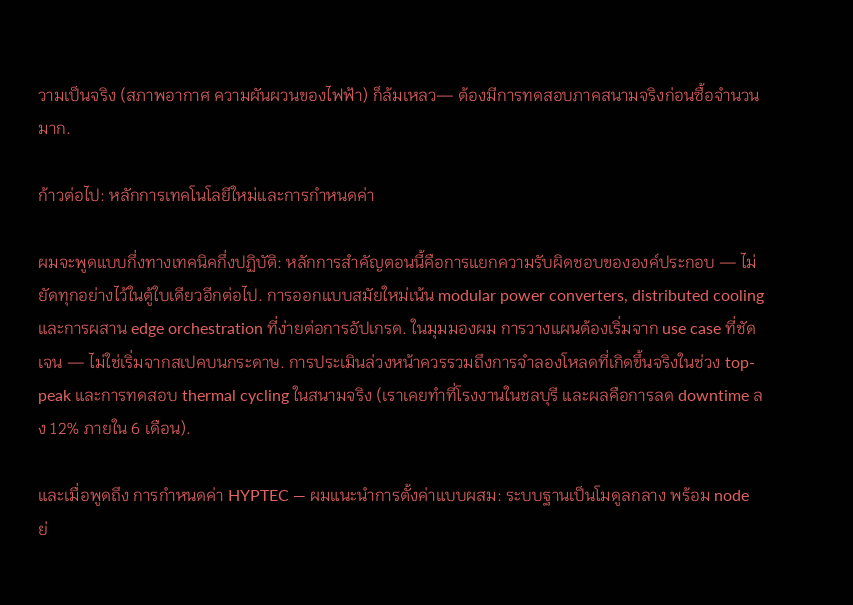วามเป็นจริง (สภาพอากาศ ความผันผวนของไฟฟ้า) ก็ล้มเหลว— ต้องมีการทดสอบภาคสนามจริงก่อนซื้อจำนวนมาก.

ก้าวต่อไป: หลักการเทคโนโลยีใหม่และการกำหนดค่า

ผมจะพูดแบบกึ่งทางเทคนิคกึ่งปฏิบัติ: หลักการสำคัญตอนนี้คือการแยกความรับผิดชอบขององค์ประกอบ — ไม่ยัดทุกอย่างไว้ในตู้ใบเดียวอีกต่อไป. การออกแบบสมัยใหม่เน้น modular power converters, distributed cooling และการผสาน edge orchestration ที่ง่ายต่อการอัปเกรด. ในมุมมองผม การวางแผนต้องเริ่มจาก use case ที่ชัดเจน — ไม่ใช่เริ่มจากสเปคบนกระดาษ. การประเมินล่วงหน้าควรรวมถึงการจำลองโหลดที่เกิดขึ้นจริงในช่วง top-peak และการทดสอบ thermal cycling ในสนามจริง (เราเคยทำที่โรงงานในชลบุรี และผลคือการลด downtime ลง 12% ภายใน 6 เดือน).

และเมื่อพูดถึง การกำหนดค่า HYPTEC — ผมแนะนำการตั้งค่าแบบผสม: ระบบฐานเป็นโมดูลกลาง พร้อม node ย่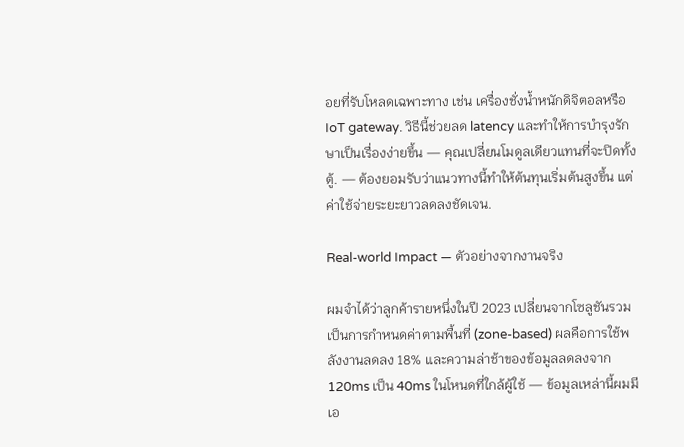อยที่รับโหลดเฉพาะทาง เช่น เครื่องชั่งน้ำหนักดิจิตอลหรือ IoT gateway. วิธีนี้ช่วยลด latency และทำให้การบำรุงรักษาเป็นเรื่องง่ายขึ้น — คุณเปลี่ยนโมดูลเดียวแทนที่จะปิดทั้งตู้. — ต้องยอมรับว่าแนวทางนี้ทำให้ต้นทุนเริ่มต้นสูงขึ้น แต่ค่าใช้จ่ายระยะยาวลดลงชัดเจน.

Real-world Impact — ตัวอย่างจากงานจริง

ผมจำได้ว่าลูกค้ารายหนึ่งในปี 2023 เปลี่ยนจากโซลูชันรวมเป็นการกำหนดค่าตามพื้นที่ (zone-based) ผลคือการใช้พลังงานลดลง 18% และความล่าช้าของข้อมูลลดลงจาก 120ms เป็น 40ms ในโหนดที่ใกล้ผู้ใช้ — ข้อมูลเหล่านี้ผมมีเอ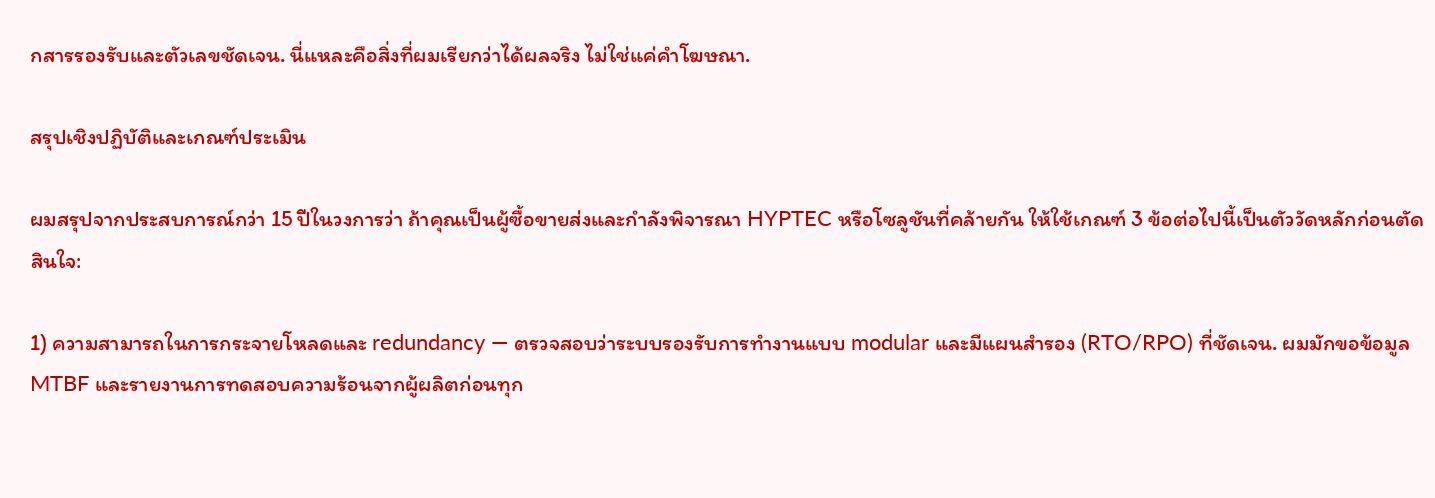กสารรองรับและตัวเลขชัดเจน. นี่แหละคือสิ่งที่ผมเรียกว่าได้ผลจริง ไม่ใช่แค่คำโฆษณา.

สรุปเชิงปฏิบัติและเกณฑ์ประเมิน

ผมสรุปจากประสบการณ์กว่า 15 ปีในวงการว่า ถ้าคุณเป็นผู้ซื้อขายส่งและกำลังพิจารณา HYPTEC หรือโซลูชันที่คล้ายกัน ให้ใช้เกณฑ์ 3 ข้อต่อไปนี้เป็นตัววัดหลักก่อนตัดสินใจ:

1) ความสามารถในการกระจายโหลดและ redundancy — ตรวจสอบว่าระบบรองรับการทำงานแบบ modular และมีแผนสำรอง (RTO/RPO) ที่ชัดเจน. ผมมักขอข้อมูล MTBF และรายงานการทดสอบความร้อนจากผู้ผลิตก่อนทุก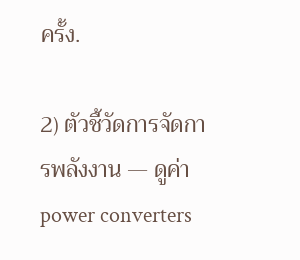ครั้ง.

2) ตัวชี้วัดการจัดการพลังงาน — ดูค่า power converters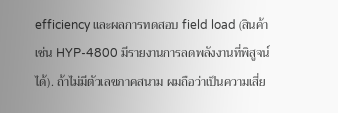efficiency และผลการทดสอบ field load (สินค้าเช่น HYP-4800 มีรายงานการลดพลังงานที่พิสูจน์ได้). ถ้าไม่มีตัวเลขภาคสนาม ผมถือว่าเป็นความเสี่ย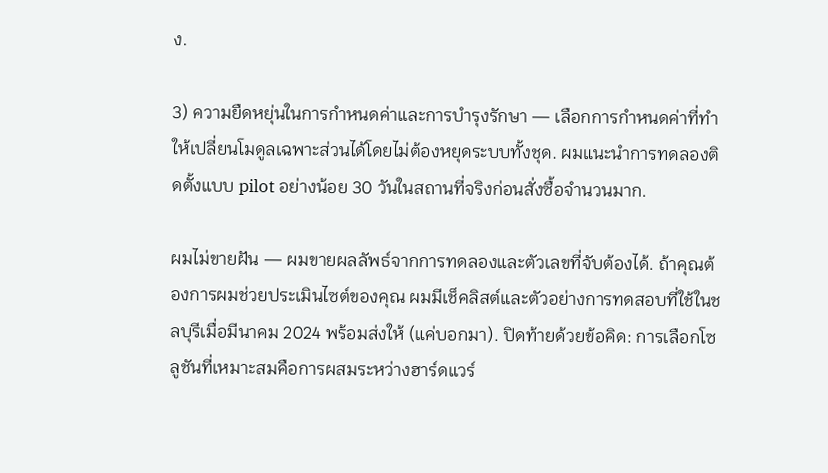ง.

3) ความยืดหยุ่นในการกำหนดค่าและการบำรุงรักษา — เลือกการกำหนดค่าที่ทำให้เปลี่ยนโมดูลเฉพาะส่วนได้โดยไม่ต้องหยุดระบบทั้งชุด. ผมแนะนำการทดลองติดตั้งแบบ pilot อย่างน้อย 30 วันในสถานที่จริงก่อนสั่งซื้อจำนวนมาก.

ผมไม่ขายฝัน — ผมขายผลลัพธ์จากการทดลองและตัวเลขที่จับต้องได้. ถ้าคุณต้องการผมช่วยประเมินไซต์ของคุณ ผมมีเช็คลิสต์และตัวอย่างการทดสอบที่ใช้ในชลบุรีเมื่อมีนาคม 2024 พร้อมส่งให้ (แค่บอกมา). ปิดท้ายด้วยข้อคิด: การเลือกโซลูชันที่เหมาะสมคือการผสมระหว่างฮาร์ดแวร์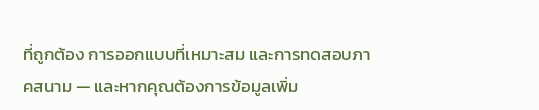ที่ถูกต้อง การออกแบบที่เหมาะสม และการทดสอบภาคสนาม — และหากคุณต้องการข้อมูลเพิ่ม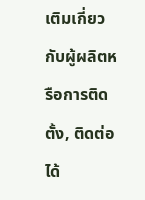เติมเกี่ยวกับผู้ผลิตหรือการติดตั้ง, ติดต่อได้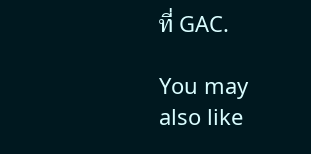ที่ GAC.

You may also like